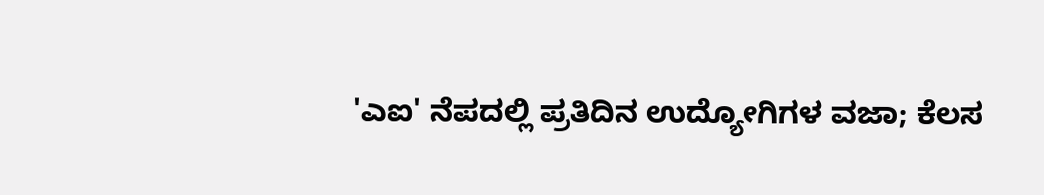'ಎಐ' ನೆಪದಲ್ಲಿ ಪ್ರತಿದಿನ ಉದ್ಯೋಗಿಗಳ ವಜಾ; ಕೆಲಸ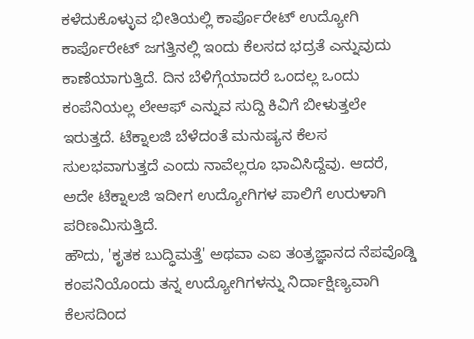ಕಳೆದುಕೊಳ್ಳುವ ಭೀತಿಯಲ್ಲಿ ಕಾರ್ಪೊರೇಟ್ ಉದ್ಯೋಗಿ
ಕಾರ್ಪೊರೇಟ್ ಜಗತ್ತಿನಲ್ಲಿ ಇಂದು ಕೆಲಸದ ಭದ್ರತೆ ಎನ್ನುವುದು ಕಾಣೆಯಾಗುತ್ತಿದೆ. ದಿನ ಬೆಳಿಗ್ಗೆಯಾದರೆ ಒಂದಲ್ಲ ಒಂದು ಕಂಪೆನಿಯಲ್ಲ ಲೇಆಫ್ ಎನ್ನುವ ಸುದ್ದಿ ಕಿವಿಗೆ ಬೀಳುತ್ತಲೇ ಇರುತ್ತದೆ. ಟೆಕ್ನಾಲಜಿ ಬೆಳೆದಂತೆ ಮನುಷ್ಯನ ಕೆಲಸ ಸುಲಭವಾಗುತ್ತದೆ ಎಂದು ನಾವೆಲ್ಲರೂ ಭಾವಿಸಿದ್ದೆವು. ಆದರೆ, ಅದೇ ಟೆಕ್ನಾಲಜಿ ಇದೀಗ ಉದ್ಯೋಗಿಗಳ ಪಾಲಿಗೆ ಉರುಳಾಗಿ ಪರಿಣಮಿಸುತ್ತಿದೆ.
ಹೌದು, 'ಕೃತಕ ಬುದ್ಧಿಮತ್ತೆ' ಅಥವಾ ಎಐ ತಂತ್ರಜ್ಞಾನದ ನೆಪವೊಡ್ಡಿ ಕಂಪನಿಯೊಂದು ತನ್ನ ಉದ್ಯೋಗಿಗಳನ್ನು ನಿರ್ದಾಕ್ಷಿಣ್ಯವಾಗಿ ಕೆಲಸದಿಂದ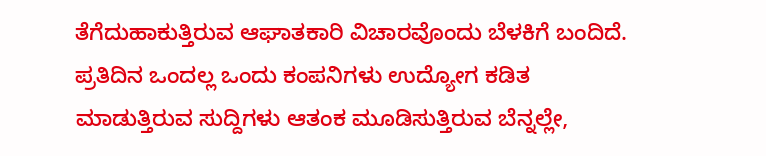ತೆಗೆದುಹಾಕುತ್ತಿರುವ ಆಘಾತಕಾರಿ ವಿಚಾರವೊಂದು ಬೆಳಕಿಗೆ ಬಂದಿದೆ. ಪ್ರತಿದಿನ ಒಂದಲ್ಲ ಒಂದು ಕಂಪನಿಗಳು ಉದ್ಯೋಗ ಕಡಿತ ಮಾಡುತ್ತಿರುವ ಸುದ್ದಿಗಳು ಆತಂಕ ಮೂಡಿಸುತ್ತಿರುವ ಬೆನ್ನಲ್ಲೇ,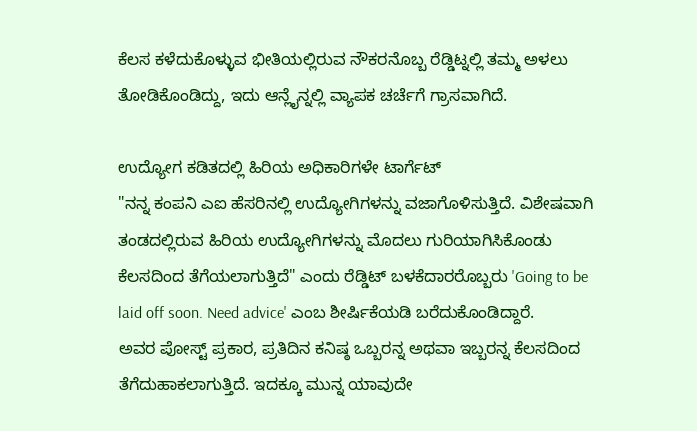ಕೆಲಸ ಕಳೆದುಕೊಳ್ಳುವ ಭೀತಿಯಲ್ಲಿರುವ ನೌಕರನೊಬ್ಬ ರೆಡ್ಡಿಟ್ನಲ್ಲಿ ತಮ್ಮ ಅಳಲು ತೋಡಿಕೊಂಡಿದ್ದು, ಇದು ಆನ್ಲೈನ್ನಲ್ಲಿ ವ್ಯಾಪಕ ಚರ್ಚೆಗೆ ಗ್ರಾಸವಾಗಿದೆ.

ಉದ್ಯೋಗ ಕಡಿತದಲ್ಲಿ ಹಿರಿಯ ಅಧಿಕಾರಿಗಳೇ ಟಾರ್ಗೆಟ್
"ನನ್ನ ಕಂಪನಿ ಎಐ ಹೆಸರಿನಲ್ಲಿ ಉದ್ಯೋಗಿಗಳನ್ನು ವಜಾಗೊಳಿಸುತ್ತಿದೆ. ವಿಶೇಷವಾಗಿ ತಂಡದಲ್ಲಿರುವ ಹಿರಿಯ ಉದ್ಯೋಗಿಗಳನ್ನು ಮೊದಲು ಗುರಿಯಾಗಿಸಿಕೊಂಡು ಕೆಲಸದಿಂದ ತೆಗೆಯಲಾಗುತ್ತಿದೆ" ಎಂದು ರೆಡ್ಡಿಟ್ ಬಳಕೆದಾರರೊಬ್ಬರು 'Going to be laid off soon. Need advice' ಎಂಬ ಶೀರ್ಷಿಕೆಯಡಿ ಬರೆದುಕೊಂಡಿದ್ದಾರೆ.
ಅವರ ಪೋಸ್ಟ್ ಪ್ರಕಾರ, ಪ್ರತಿದಿನ ಕನಿಷ್ಠ ಒಬ್ಬರನ್ನ ಅಥವಾ ಇಬ್ಬರನ್ನ ಕೆಲಸದಿಂದ ತೆಗೆದುಹಾಕಲಾಗುತ್ತಿದೆ. ಇದಕ್ಕೂ ಮುನ್ನ ಯಾವುದೇ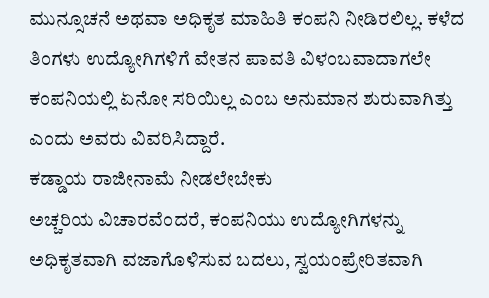ಮುನ್ಸೂಚನೆ ಅಥವಾ ಅಧಿಕೃತ ಮಾಹಿತಿ ಕಂಪನಿ ನೀಡಿರಲಿಲ್ಲ. ಕಳೆದ ತಿಂಗಳು ಉದ್ಯೋಗಿಗಳಿಗೆ ವೇತನ ಪಾವತಿ ವಿಳಂಬವಾದಾಗಲೇ ಕಂಪನಿಯಲ್ಲಿ ಏನೋ ಸರಿಯಿಲ್ಲ ಎಂಬ ಅನುಮಾನ ಶುರುವಾಗಿತ್ತು ಎಂದು ಅವರು ವಿವರಿಸಿದ್ದಾರೆ.
ಕಡ್ಡಾಯ ರಾಜೀನಾಮೆ ನೀಡಲೇಬೇಕು
ಅಚ್ಚರಿಯ ವಿಚಾರವೆಂದರೆ, ಕಂಪನಿಯು ಉದ್ಯೋಗಿಗಳನ್ನು ಅಧಿಕೃತವಾಗಿ ವಜಾಗೊಳಿಸುವ ಬದಲು, ಸ್ವಯಂಪ್ರೇರಿತವಾಗಿ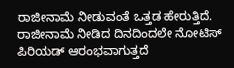ರಾಜೀನಾಮೆ ನೀಡುವಂತೆ ಒತ್ತಡ ಹೇರುತ್ತಿದೆ. ರಾಜೀನಾಮೆ ನೀಡಿದ ದಿನದಿಂದಲೇ ನೋಟಿಸ್ ಪಿರಿಯಡ್ ಆರಂಭವಾಗುತ್ತದೆ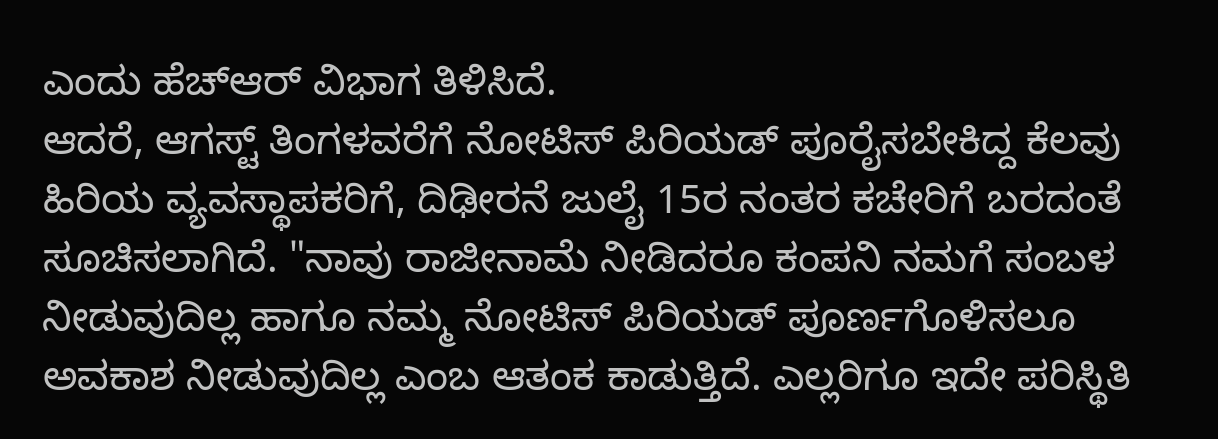ಎಂದು ಹೆಚ್ಆರ್ ವಿಭಾಗ ತಿಳಿಸಿದೆ.
ಆದರೆ, ಆಗಸ್ಟ್ ತಿಂಗಳವರೆಗೆ ನೋಟಿಸ್ ಪಿರಿಯಡ್ ಪೂರೈಸಬೇಕಿದ್ದ ಕೆಲವು ಹಿರಿಯ ವ್ಯವಸ್ಥಾಪಕರಿಗೆ, ದಿಢೀರನೆ ಜುಲೈ 15ರ ನಂತರ ಕಚೇರಿಗೆ ಬರದಂತೆ ಸೂಚಿಸಲಾಗಿದೆ. "ನಾವು ರಾಜೀನಾಮೆ ನೀಡಿದರೂ ಕಂಪನಿ ನಮಗೆ ಸಂಬಳ ನೀಡುವುದಿಲ್ಲ ಹಾಗೂ ನಮ್ಮ ನೋಟಿಸ್ ಪಿರಿಯಡ್ ಪೂರ್ಣಗೊಳಿಸಲೂ ಅವಕಾಶ ನೀಡುವುದಿಲ್ಲ ಎಂಬ ಆತಂಕ ಕಾಡುತ್ತಿದೆ. ಎಲ್ಲರಿಗೂ ಇದೇ ಪರಿಸ್ಥಿತಿ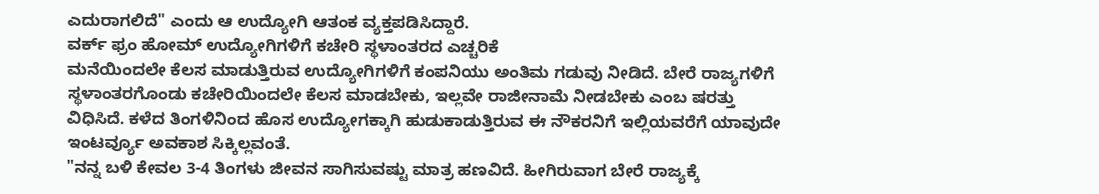ಎದುರಾಗಲಿದೆ" ಎಂದು ಆ ಉದ್ಯೋಗಿ ಆತಂಕ ವ್ಯಕ್ತಪಡಿಸಿದ್ದಾರೆ.
ವರ್ಕ್ ಫ್ರಂ ಹೋಮ್ ಉದ್ಯೋಗಿಗಳಿಗೆ ಕಚೇರಿ ಸ್ಥಳಾಂತರದ ಎಚ್ಚರಿಕೆ
ಮನೆಯಿಂದಲೇ ಕೆಲಸ ಮಾಡುತ್ತಿರುವ ಉದ್ಯೋಗಿಗಳಿಗೆ ಕಂಪನಿಯು ಅಂತಿಮ ಗಡುವು ನೀಡಿದೆ. ಬೇರೆ ರಾಜ್ಯಗಳಿಗೆ ಸ್ಥಳಾಂತರಗೊಂಡು ಕಚೇರಿಯಿಂದಲೇ ಕೆಲಸ ಮಾಡಬೇಕು, ಇಲ್ಲವೇ ರಾಜೀನಾಮೆ ನೀಡಬೇಕು ಎಂಬ ಷರತ್ತು ವಿಧಿಸಿದೆ. ಕಳೆದ ತಿಂಗಳಿನಿಂದ ಹೊಸ ಉದ್ಯೋಗಕ್ಕಾಗಿ ಹುಡುಕಾಡುತ್ತಿರುವ ಈ ನೌಕರನಿಗೆ ಇಲ್ಲಿಯವರೆಗೆ ಯಾವುದೇ ಇಂಟರ್ವ್ಯೂ ಅವಕಾಶ ಸಿಕ್ಕಿಲ್ಲವಂತೆ.
"ನನ್ನ ಬಳಿ ಕೇವಲ 3-4 ತಿಂಗಳು ಜೀವನ ಸಾಗಿಸುವಷ್ಟು ಮಾತ್ರ ಹಣವಿದೆ. ಹೀಗಿರುವಾಗ ಬೇರೆ ರಾಜ್ಯಕ್ಕೆ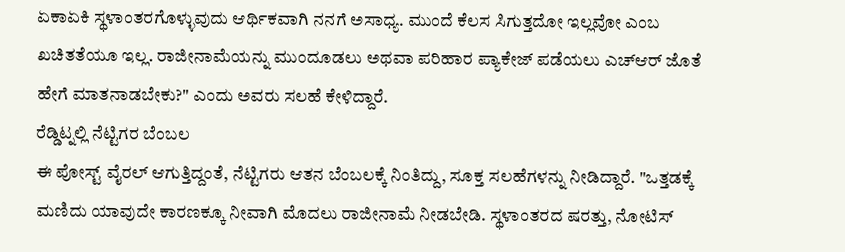ಏಕಾಏಕಿ ಸ್ಥಳಾಂತರಗೊಳ್ಳುವುದು ಆರ್ಥಿಕವಾಗಿ ನನಗೆ ಅಸಾಧ್ಯ. ಮುಂದೆ ಕೆಲಸ ಸಿಗುತ್ತದೋ ಇಲ್ಲವೋ ಎಂಬ ಖಚಿತತೆಯೂ ಇಲ್ಲ. ರಾಜೀನಾಮೆಯನ್ನು ಮುಂದೂಡಲು ಅಥವಾ ಪರಿಹಾರ ಪ್ಯಾಕೇಜ್ ಪಡೆಯಲು ಎಚ್ಆರ್ ಜೊತೆ ಹೇಗೆ ಮಾತನಾಡಬೇಕು?" ಎಂದು ಅವರು ಸಲಹೆ ಕೇಳಿದ್ದಾರೆ.
ರೆಡ್ಡಿಟ್ನಲ್ಲಿ ನೆಟ್ಟಿಗರ ಬೆಂಬಲ
ಈ ಪೋಸ್ಟ್ ವೈರಲ್ ಆಗುತ್ತಿದ್ದಂತೆ, ನೆಟ್ಟಿಗರು ಆತನ ಬೆಂಬಲಕ್ಕೆ ನಿಂತಿದ್ದು, ಸೂಕ್ತ ಸಲಹೆಗಳನ್ನು ನೀಡಿದ್ದಾರೆ. "ಒತ್ತಡಕ್ಕೆ ಮಣಿದು ಯಾವುದೇ ಕಾರಣಕ್ಕೂ ನೀವಾಗಿ ಮೊದಲು ರಾಜೀನಾಮೆ ನೀಡಬೇಡಿ. ಸ್ಥಳಾಂತರದ ಷರತ್ತು, ನೋಟಿಸ್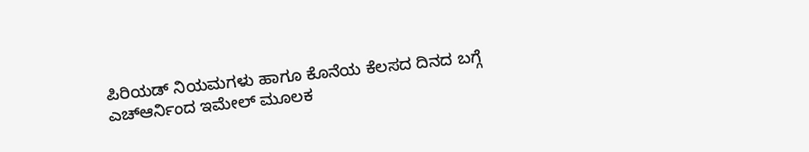ಪಿರಿಯಡ್ ನಿಯಮಗಳು ಹಾಗೂ ಕೊನೆಯ ಕೆಲಸದ ದಿನದ ಬಗ್ಗೆ ಎಚ್ಆರ್ನಿಂದ ಇಮೇಲ್ ಮೂಲಕ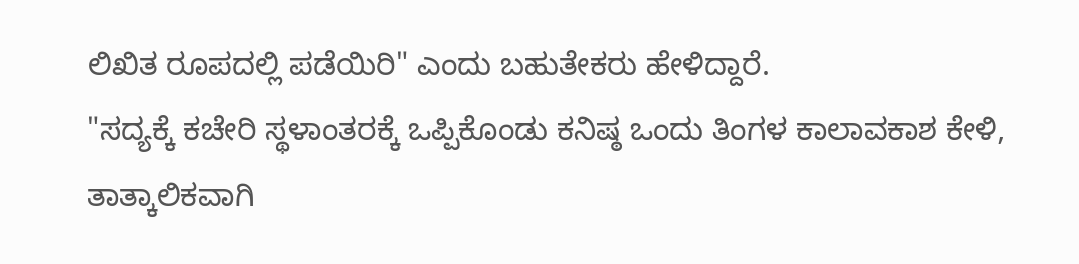ಲಿಖಿತ ರೂಪದಲ್ಲಿ ಪಡೆಯಿರಿ" ಎಂದು ಬಹುತೇಕರು ಹೇಳಿದ್ದಾರೆ.
"ಸದ್ಯಕ್ಕೆ ಕಚೇರಿ ಸ್ಥಳಾಂತರಕ್ಕೆ ಒಪ್ಪಿಕೊಂಡು ಕನಿಷ್ಠ ಒಂದು ತಿಂಗಳ ಕಾಲಾವಕಾಶ ಕೇಳಿ, ತಾತ್ಕಾಲಿಕವಾಗಿ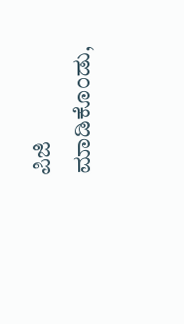ಪಿಜಿ ಮಾಡಿಕೊಂಡು,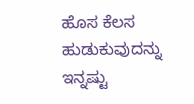ಹೊಸ ಕೆಲಸ ಹುಡುಕುವುದನ್ನು ಇನ್ನಷ್ಟು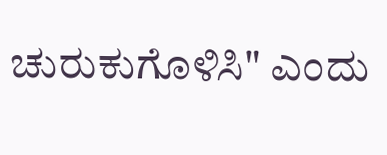ಚುರುಕುಗೊಳಿಸಿ" ಎಂದು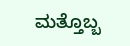ಮತ್ತೊಬ್ಬ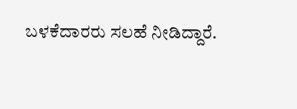ಬಳಕೆದಾರರು ಸಲಹೆ ನೀಡಿದ್ದಾರೆ.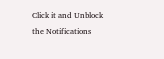Click it and Unblock the Notifications